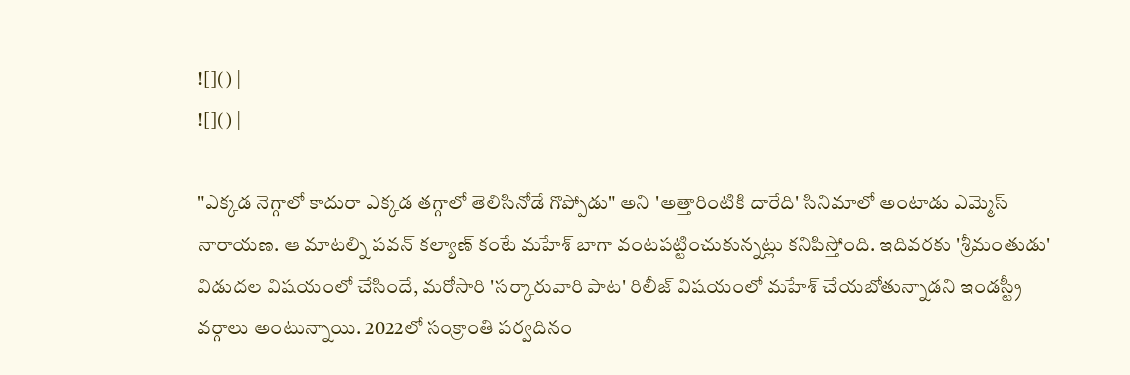![]() |
![]() |

"ఎక్కడ నెగ్గాలో కాదురా ఎక్కడ తగ్గాలో తెలిసినోడే గొప్పోడు" అని 'అత్తారింటికి దారేది' సినిమాలో అంటాడు ఎమ్మెస్ నారాయణ. ఆ మాటల్ని పవన్ కల్యాణ్ కంటే మహేశ్ బాగా వంటపట్టించుకున్నట్లు కనిపిస్తోంది. ఇదివరకు 'శ్రీమంతుడు' విడుదల విషయంలో చేసిందే, మరోసారి 'సర్కారువారి పాట' రిలీజ్ విషయంలో మహేశ్ చేయబోతున్నాడని ఇండస్ట్రీ వర్గాలు అంటున్నాయి. 2022లో సంక్రాంతి పర్వదినం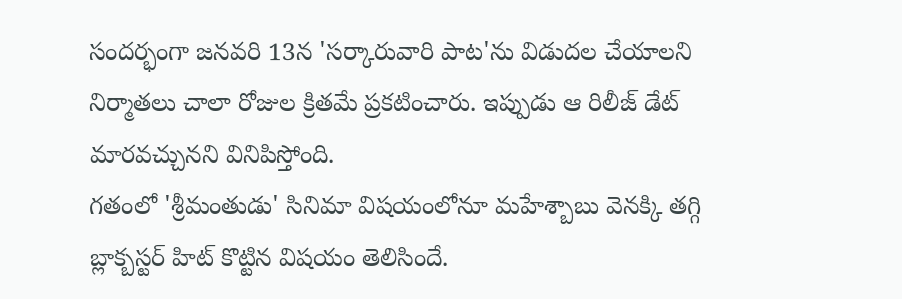సందర్భంగా జనవరి 13న 'సర్కారువారి పాట'ను విడుదల చేయాలని నిర్మాతలు చాలా రోజుల క్రితమే ప్రకటించారు. ఇప్పుడు ఆ రిలీజ్ డేట్ మారవచ్చునని వినిపిస్తోంది.
గతంలో 'శ్రీమంతుడు' సినిమా విషయంలోనూ మహేశ్బాబు వెనక్కి తగ్గి బ్లాక్బస్టర్ హిట్ కొట్టిన విషయం తెలిసిందే.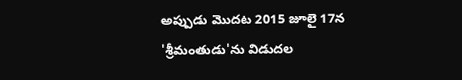అప్పుడు మొదట 2015 జూలై 17న 'శ్రీమంతుడు'ను విడుదల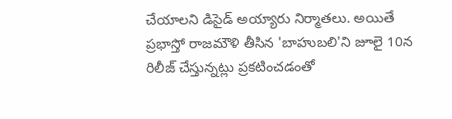చేయాలని డిసైడ్ అయ్యారు నిర్మాతలు. అయితే ప్రభాస్తో రాజమౌళి తీసిన 'బాహుబలి'ని జూలై 10న రిలీజ్ చేస్తున్నట్లు ప్రకటించడంతో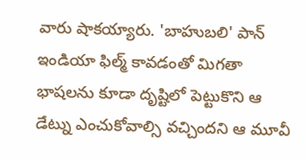వారు షాకయ్యారు. 'బాహుబలి' పాన్ ఇండియా ఫిల్మ్ కావడంతో మిగతా భాషలను కూడా దృష్టిలో పెట్టుకొని ఆ డేట్ను ఎంచుకోవాల్సి వచ్చిందని ఆ మూవీ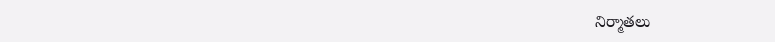నిర్మాతలు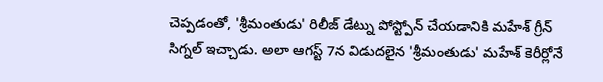చెప్పడంతో, 'శ్రీమంతుడు' రిలీజ్ డేట్ను పోస్ట్పోన్ చేయడానికి మహేశ్ గ్రీన్ సిగ్నల్ ఇచ్చాడు. అలా ఆగస్ట్ 7న విడుదలైన 'శ్రీమంతుడు' మహేశ్ కెరీర్లోనే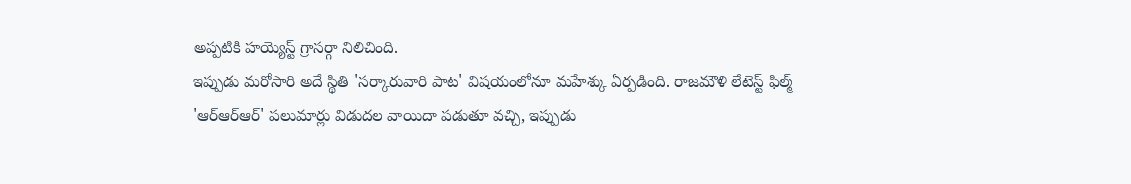అప్పటికి హయ్యెస్ట్ గ్రాసర్గా నిలిచింది.
ఇప్పుడు మరోసారి అదే స్థితి 'సర్కారువారి పాట' విషయంలోనూ మహేశ్కు ఏర్పడింది. రాజమౌళి లేటెస్ట్ ఫిల్మ్ 'ఆర్ఆర్ఆర్' పలుమార్లు విడుదల వాయిదా పడుతూ వచ్చి, ఇప్పుడు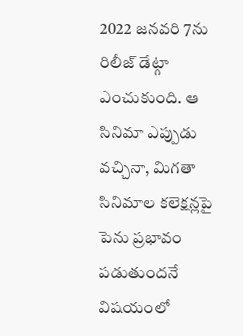2022 జనవరి 7ను రిలీజ్ డేట్గా ఎంచుకుంది. ఆ సినిమా ఎప్పుడు వచ్చినా, మిగతా సినిమాల కలెక్షన్లపై పెను ప్రభావం పడుతుందనే విషయంలో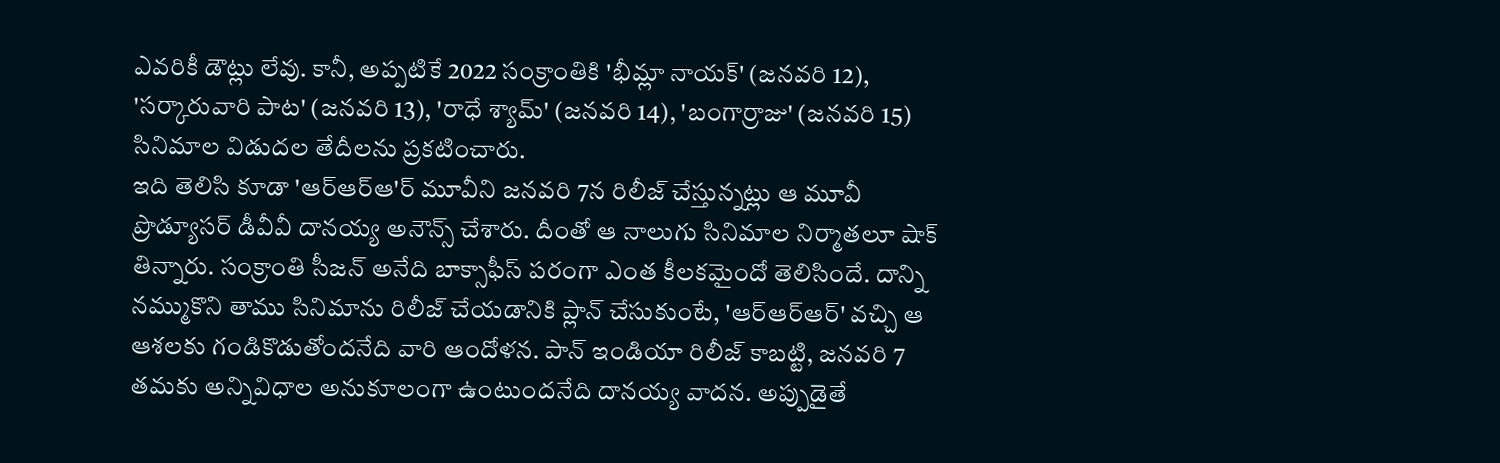ఎవరికీ డౌట్లు లేవు. కానీ, అప్పటికే 2022 సంక్రాంతికి 'భీమ్లా నాయక్' (జనవరి 12), 'సర్కారువారి పాట' (జనవరి 13), 'రాధే శ్యామ్' (జనవరి 14), 'బంగార్రాజు' (జనవరి 15) సినిమాల విడుదల తేదీలను ప్రకటించారు.
ఇది తెలిసి కూడా 'ఆర్ఆర్ఆ'ర్ మూవీని జనవరి 7న రిలీజ్ చేస్తున్నట్లు ఆ మూవీ ప్రొడ్యూసర్ డీవీవీ దానయ్య అనౌన్స్ చేశారు. దీంతో ఆ నాలుగు సినిమాల నిర్మాతలూ షాక్ తిన్నారు. సంక్రాంతి సీజన్ అనేది బాక్సాఫీస్ పరంగా ఎంత కీలకమైందో తెలిసిందే. దాన్ని నమ్ముకొని తాము సినిమాను రిలీజ్ చేయడానికి ప్లాన్ చేసుకుంటే, 'ఆర్ఆర్ఆర్' వచ్చి ఆ ఆశలకు గండికొడుతోందనేది వారి ఆందోళన. పాన్ ఇండియా రిలీజ్ కాబట్టి, జనవరి 7 తమకు అన్నివిధాల అనుకూలంగా ఉంటుందనేది దానయ్య వాదన. అప్పుడైతే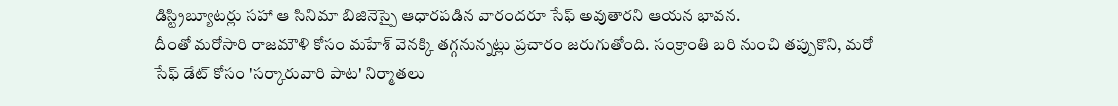డిస్ట్రిబ్యూటర్లు సహా ఆ సినిమా బిజినెస్పై ఆధారపడిన వారందరూ సేఫ్ అవుతారని ఆయన భావన.
దీంతో మరోసారి రాజమౌళి కోసం మహేశ్ వెనక్కి తగ్గనున్నట్లు ప్రచారం జరుగుతోంది. సంక్రాంతి బరి నుంచి తప్పుకొని, మరో సేఫ్ డేట్ కోసం 'సర్కారువారి పాట' నిర్మాతలు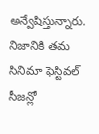అన్వేషిస్తున్నారు. నిజానికి తమ సినిమా ఫెస్టివల్ సీజన్లో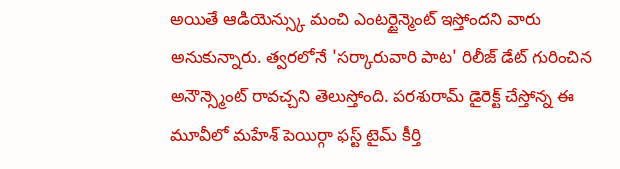అయితే ఆడియెన్స్కు మంచి ఎంటర్టైన్మెంట్ ఇస్తోందని వారు అనుకున్నారు. త్వరలోనే 'సర్కారువారి పాట' రిలీజ్ డేట్ గురించిన అనౌన్స్మెంట్ రావచ్చని తెలుస్తోంది. పరశురామ్ డైరెక్ట్ చేస్తోన్న ఈ మూవీలో మహేశ్ పెయిర్గా ఫస్ట్ టైమ్ కీర్తి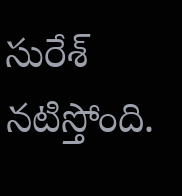సురేశ్ నటిస్తోంది.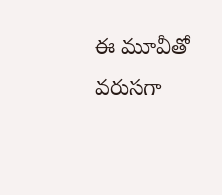ఈ మూవీతో వరుసగా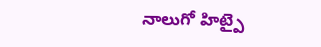నాలుగో హిట్పై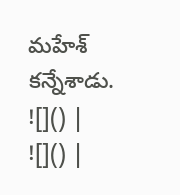మహేశ్ కన్నేశాడు.
![]() |
![]() |